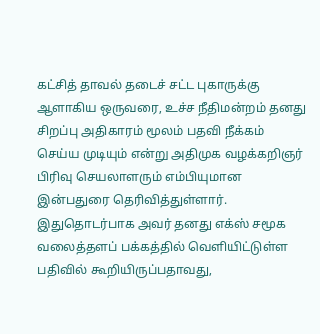கட்சித் தாவல் தடைச் சட்ட புகாருக்கு ஆளாகிய ஒருவரை, உச்ச நீதிமன்றம் தனது சிறப்பு அதிகாரம் மூலம் பதவி நீக்கம் செய்ய முடியும் என்று அதிமுக வழக்கறிஞர் பிரிவு செயலாளரும் எம்பியுமான  இன்பதுரை தெரிவித்துள்ளார். இதுதொடர்பாக அவர் தனது எக்ஸ் சமூக வலைத்தளப் பக்கத்தில் வெளியிட்டுள்ள பதிவில் கூறியிருப்பதாவது,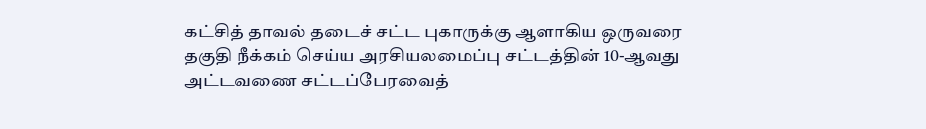கட்சித் தாவல் தடைச் சட்ட புகாருக்கு ஆளாகிய ஒருவரை தகுதி நீக்கம் செய்ய அரசியலமைப்பு சட்டத்தின் 10-ஆவது அட்டவணை சட்டப்பேரவைத்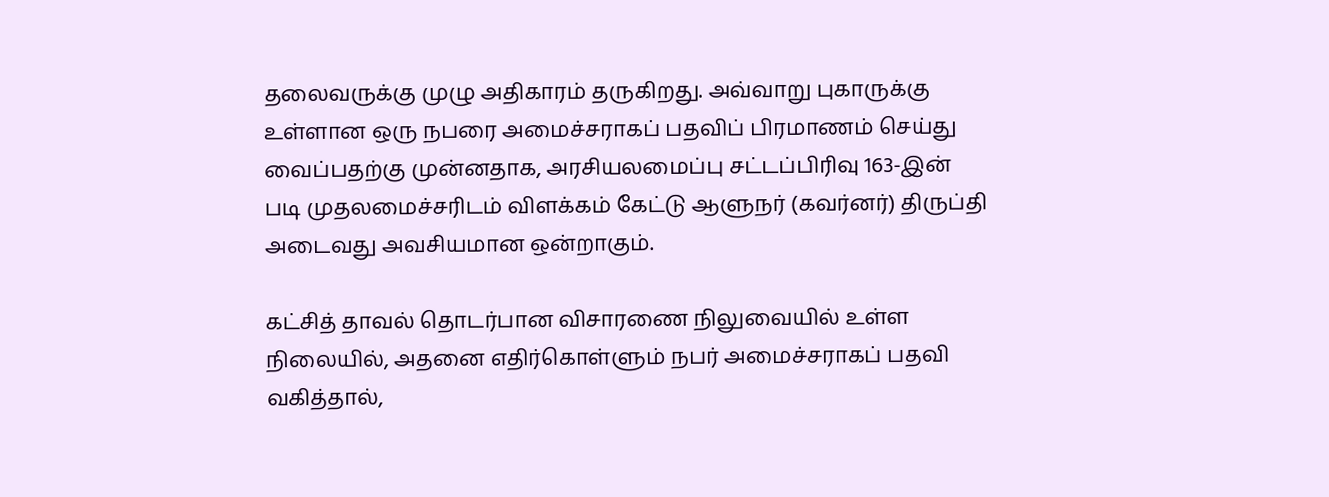தலைவருக்கு முழு அதிகாரம் தருகிறது. அவ்வாறு புகாருக்கு உள்ளான ஒரு நபரை அமைச்சராகப் பதவிப் பிரமாணம் செய்து வைப்பதற்கு முன்னதாக, அரசியலமைப்பு சட்டப்பிரிவு 163-இன் படி முதலமைச்சரிடம் விளக்கம் கேட்டு ஆளுநர் (கவர்னர்) திருப்தி அடைவது அவசியமான ஒன்றாகும்.

கட்சித் தாவல் தொடர்பான விசாரணை நிலுவையில் உள்ள நிலையில், அதனை எதிர்கொள்ளும் நபர் அமைச்சராகப் பதவி வகித்தால்,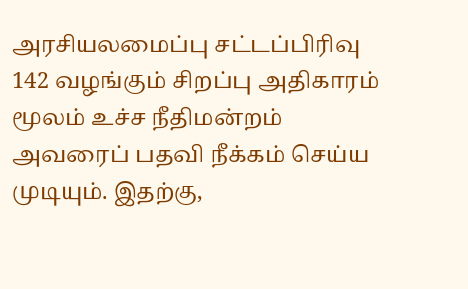அரசியலமைப்பு சட்டப்பிரிவு 142 வழங்கும் சிறப்பு அதிகாரம் மூலம் உச்ச நீதிமன்றம் அவரைப் பதவி நீக்கம் செய்ய முடியும். இதற்கு,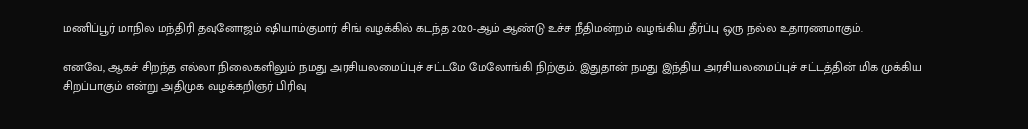மணிப்பூர் மாநில மந்திரி தவுனோஜம் ஷியாம்குமார் சிங் வழக்கில் கடந்த 2020-ஆம் ஆண்டு உச்ச நீதிமன்றம் வழங்கிய தீர்ப்பு ஒரு நல்ல உதாரணமாகும்.

எனவே, ஆகச் சிறந்த எல்லா நிலைகளிலும் நமது அரசியலமைப்புச் சட்டமே மேலோங்கி நிற்கும். இதுதான் நமது இந்திய அரசியலமைப்புச் சட்டத்தின் மிக முக்கிய சிறப்பாகும் என்று அதிமுக வழக்கறிஞர் பிரிவு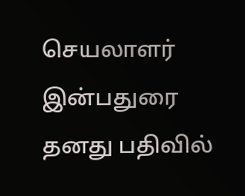செயலாளர் இன்பதுரை தனது பதிவில்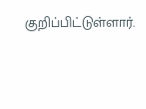குறிப்பிட்டுள்ளார்.